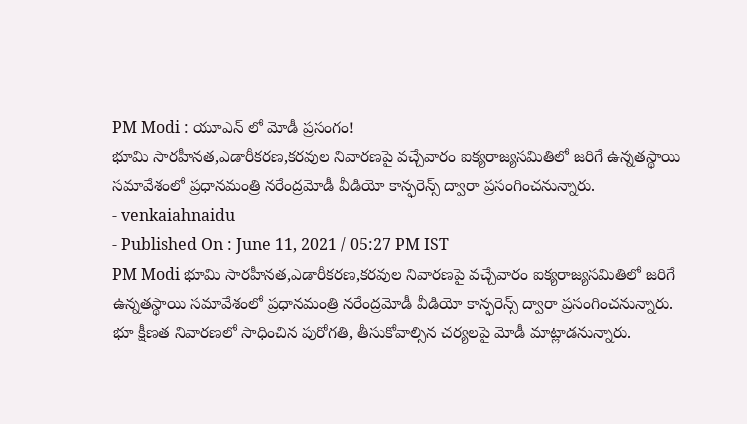PM Modi : యూఎన్ లో మోడీ ప్రసంగం!
భూమి సారహీనత,ఎడారీకరణ,కరవుల నివారణపై వచ్చేవారం ఐక్యరాజ్యసమితిలో జరిగే ఉన్నతస్థాయి సమావేశంలో ప్రధానమంత్రి నరేంద్రమోడీ వీడియో కాన్ఫరెన్స్ ద్వారా ప్రసంగించనున్నారు.
- venkaiahnaidu
- Published On : June 11, 2021 / 05:27 PM IST
PM Modi భూమి సారహీనత,ఎడారీకరణ,కరవుల నివారణపై వచ్చేవారం ఐక్యరాజ్యసమితిలో జరిగే ఉన్నతస్థాయి సమావేశంలో ప్రధానమంత్రి నరేంద్రమోడీ వీడియో కాన్ఫరెన్స్ ద్వారా ప్రసంగించనున్నారు. భూ క్షీణత నివారణలో సాధించిన పురోగతి, తీసుకోవాల్సిన చర్యలపై మోడీ మాట్లాడనున్నారు.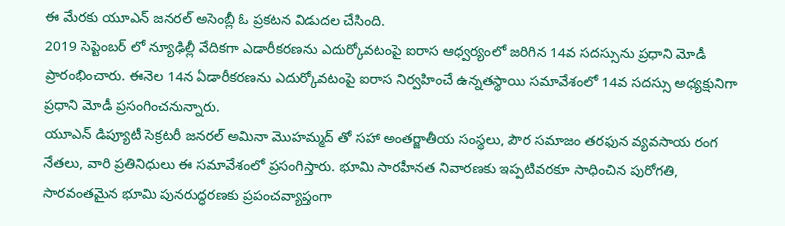ఈ మేరకు యూఎన్ జనరల్ అసెంబ్లీ ఓ ప్రకటన విడుదల చేసింది.
2019 సెప్టెంబర్ లో న్యూఢిల్లీ వేదికగా ఎడారీకరణను ఎదుర్కోవటంపై ఐరాస ఆధ్వర్యంలో జరిగిన 14వ సదస్సును ప్రధాని మోడీ ప్రారంభించారు. ఈనెల 14న ఏడారీకరణను ఎదుర్కోవటంపై ఐరాస నిర్వహించే ఉన్నతస్థాయి సమావేశంలో 14వ సదస్సు అధ్యక్షునిగా ప్రధాని మోడీ ప్రసంగించనున్నారు.
యూఎన్ డిప్యూటీ సెక్రటరీ జనరల్ అమినా మొహమ్మద్ తో సహా అంతర్జాతీయ సంస్థలు, పౌర సమాజం తరఫున వ్యవసాయ రంగ నేతలు, వారి ప్రతినిధులు ఈ సమావేశంలో ప్రసంగిస్తారు. భూమి సారహీనత నివారణకు ఇప్పటివరకూ సాధించిన పురోగతి, సారవంతమైన భూమి పునరుద్ధరణకు ప్రపంచవ్యాప్తంగా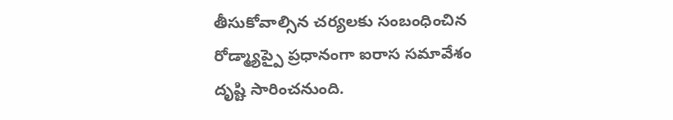తీసుకోవాల్సిన చర్యలకు సంబంధించిన రోడ్మ్యాప్పై ప్రధానంగా ఐరాస సమావేశం దృష్టి సారించనుంది.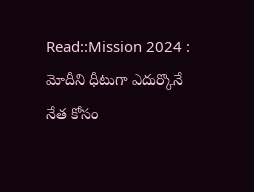Read::Mission 2024 : మోదీని ధీటుగా ఎదుర్కొనే నేత కోసం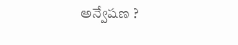అన్వేషణ ?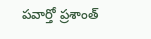పవార్తో ప్రశాంత్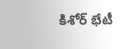కిశోర్ భేటీ